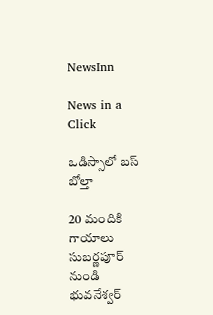NewsInn

News in a Click

ఒడిస్సాలో బస్ బోల్తా

20 మందికి గాయాలు సుబర్ణపూర్ నుండి భువనేశ్వర్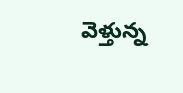వెళ్తున్న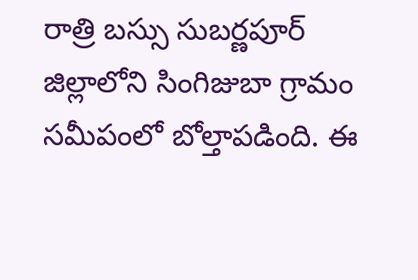రాత్రి బస్సు సుబర్ణపూర్ జిల్లాలోని సింగిజుబా గ్రామం సమీపంలో బోల్తాపడింది. ఈ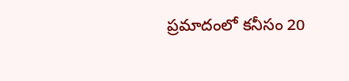ప్రమాదంలో కనీసం 20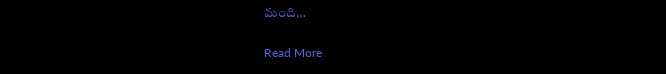మంది…

Read More